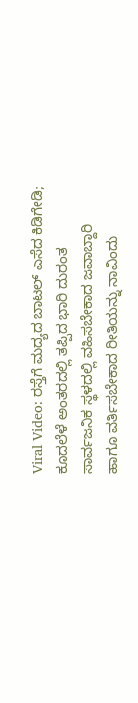Viral Video: ರಸ್ತೆಗೆ ಮದ್ಯದ ಬಾಟಲ್ ಎಸೆದ ಕಿಡಿಗೇಡಿ; ಕೂದಲೆಳೆ ಅಂತರದಲ್ಲಿ ತಪ್ಪಿದ ಭಾರಿ ದುರಂತ
ಸಾರ್ವಜನಿಕ ಸ್ಥಳದಲ್ಲಿ ವಹಿಸಬೇಕಾದ ಜವಾಬ್ದಾರಿ ಹಾಗೂ ವರ್ತಿಸಬೇಕಾದ ರೀತಿಯನ್ನು ನಾವಿಂದು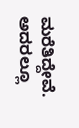ಮರೆತಿದ್ದೇವೆ. ಅದರಲ್ಲೂ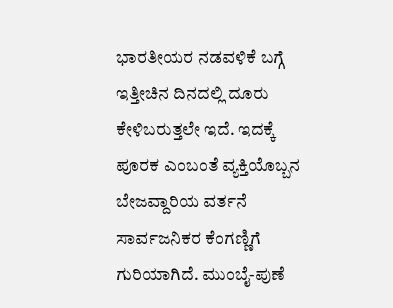ಭಾರತೀಯರ ನಡವಳಿಕೆ ಬಗ್ಗೆ ಇತ್ತೀಚಿನ ದಿನದಲ್ಲಿ ದೂರು ಕೇಳಿಬರುತ್ತಲೇ ಇದೆ. ಇದಕ್ಕೆ ಪೂರಕ ಎಂಬಂತೆ ವ್ಯಕ್ತಿಯೊಬ್ಬನ ಬೇಜವ್ದಾರಿಯ ವರ್ತನೆ ಸಾರ್ವಜನಿಕರ ಕೆಂಗಣ್ಣಿಗೆ ಗುರಿಯಾಗಿದೆ. ಮುಂಬೈ-ಪುಣೆ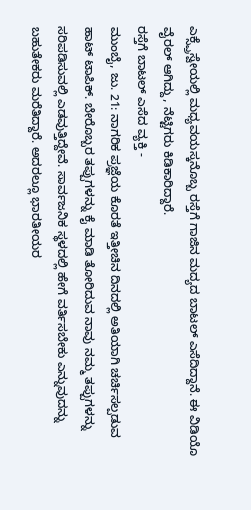ಎಕ್ಸ್ಪ್ರೆಸ್ವೇಯಲ್ಲಿ ಮಧ್ಯವಯಸ್ಕನೊಬ್ಬ ರಸ್ತೆಗೆ ಗಾಜಿನ ಮದ್ಯದ ಬಾಟಲ್ ಎಸೆದಿದ್ದಾನೆ. ಈ ವಿಡಿಯೊ ವೈರಲ್ ಆಗಿದ್ದು, ನೆಟ್ಟಿಗರು ಕಿಡಿಕಾರಿದ್ದಾರೆ.
ರಸ್ತೆಗೆ ಬಾಟಲ್ ಎಸೆದ ವ್ಯಕ್ತಿ -
ಮುಂಬೈ, ಜು. 21: ನಾಗರಿಕ ಪ್ರಜ್ಞೆಯ ಕೊರತೆ ಇತ್ತೀಚಿನ ದಿನದಲ್ಲಿ ಅತಿಯಾಗಿ ಚರ್ಚಿಸಲ್ಪಡುವ ಹಾಟ್ ಟಾಪಿಕ್. ಬೇರೊಬ್ಬರ ತಪ್ಪುಗಳನ್ನು ಕೈ ಮಾಡಿ ತೋರಿದುವ ನಾವು ನಮ್ಮ ತಪ್ಪುಗಳನ್ನು ಸರಿಪಡಿಸುವಲ್ಲಿ ಎಡವುತ್ತಿದ್ದೇವೆ. ಸಾರ್ವಜನಿಕ ಸ್ಥಳದಲ್ಲಿ ಹೇಗೆ ವರ್ತಿಸಬೇಕು ಎನ್ನುವುದನ್ನು ಬಹುತೇಕರು ಮರೆತಿದ್ದಾರೆ. ಅದರಲ್ಲೂ ಭಾರತೀಯರ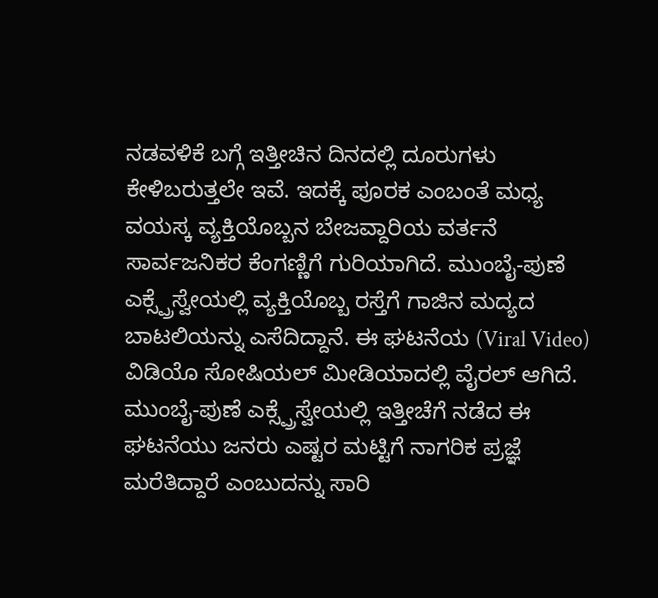ನಡವಳಿಕೆ ಬಗ್ಗೆ ಇತ್ತೀಚಿನ ದಿನದಲ್ಲಿ ದೂರುಗಳು ಕೇಳಿಬರುತ್ತಲೇ ಇವೆ. ಇದಕ್ಕೆ ಪೂರಕ ಎಂಬಂತೆ ಮಧ್ಯ ವಯಸ್ಕ ವ್ಯಕ್ತಿಯೊಬ್ಬನ ಬೇಜವ್ದಾರಿಯ ವರ್ತನೆ ಸಾರ್ವಜನಿಕರ ಕೆಂಗಣ್ಣಿಗೆ ಗುರಿಯಾಗಿದೆ. ಮುಂಬೈ-ಪುಣೆ ಎಕ್ಸ್ಪ್ರೆಸ್ವೇಯಲ್ಲಿ ವ್ಯಕ್ತಿಯೊಬ್ಬ ರಸ್ತೆಗೆ ಗಾಜಿನ ಮದ್ಯದ ಬಾಟಲಿಯನ್ನು ಎಸೆದಿದ್ದಾನೆ. ಈ ಘಟನೆಯ (Viral Video) ವಿಡಿಯೊ ಸೋಷಿಯಲ್ ಮೀಡಿಯಾದಲ್ಲಿ ವೈರಲ್ ಆಗಿದೆ.
ಮುಂಬೈ-ಪುಣೆ ಎಕ್ಸ್ಪ್ರೆಸ್ವೇಯಲ್ಲಿ ಇತ್ತೀಚೆಗೆ ನಡೆದ ಈ ಘಟನೆಯು ಜನರು ಎಷ್ಟರ ಮಟ್ಟಿಗೆ ನಾಗರಿಕ ಪ್ರಜ್ಞೆ ಮರೆತಿದ್ದಾರೆ ಎಂಬುದನ್ನು ಸಾರಿ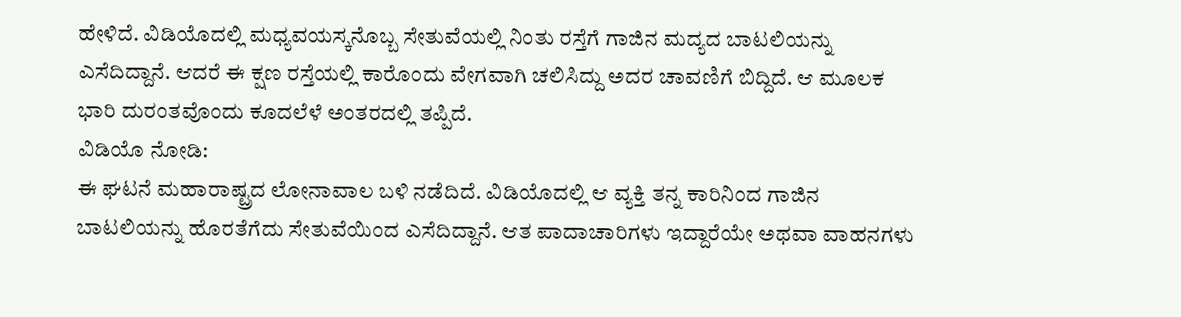ಹೇಳಿದೆ. ವಿಡಿಯೊದಲ್ಲಿ ಮಧ್ಯವಯಸ್ಕನೊಬ್ಬ ಸೇತುವೆಯಲ್ಲಿ ನಿಂತು ರಸ್ತೆಗೆ ಗಾಜಿನ ಮದ್ಯದ ಬಾಟಲಿಯನ್ನು ಎಸೆದಿದ್ದಾನೆ. ಆದರೆ ಈ ಕ್ಷಣ ರಸ್ತೆಯಲ್ಲಿ ಕಾರೊಂದು ವೇಗವಾಗಿ ಚಲಿಸಿದ್ದು ಅದರ ಚಾವಣಿಗೆ ಬಿದ್ದಿದೆ. ಆ ಮೂಲಕ ಭಾರಿ ದುರಂತವೊಂದು ಕೂದಲೆಳೆ ಅಂತರದಲ್ಲಿ ತಪ್ಪಿದೆ.
ವಿಡಿಯೊ ನೋಡಿ:
ಈ ಘಟನೆ ಮಹಾರಾಷ್ಟ್ರದ ಲೋನಾವಾಲ ಬಳಿ ನಡೆದಿದೆ. ವಿಡಿಯೊದಲ್ಲಿ ಆ ವ್ಯಕ್ತಿ ತನ್ನ ಕಾರಿನಿಂದ ಗಾಜಿನ ಬಾಟಲಿಯನ್ನು ಹೊರತೆಗೆದು ಸೇತುವೆಯಿಂದ ಎಸೆದಿದ್ದಾನೆ. ಆತ ಪಾದಾಚಾರಿಗಳು ಇದ್ದಾರೆಯೇ ಅಥವಾ ವಾಹನಗಳು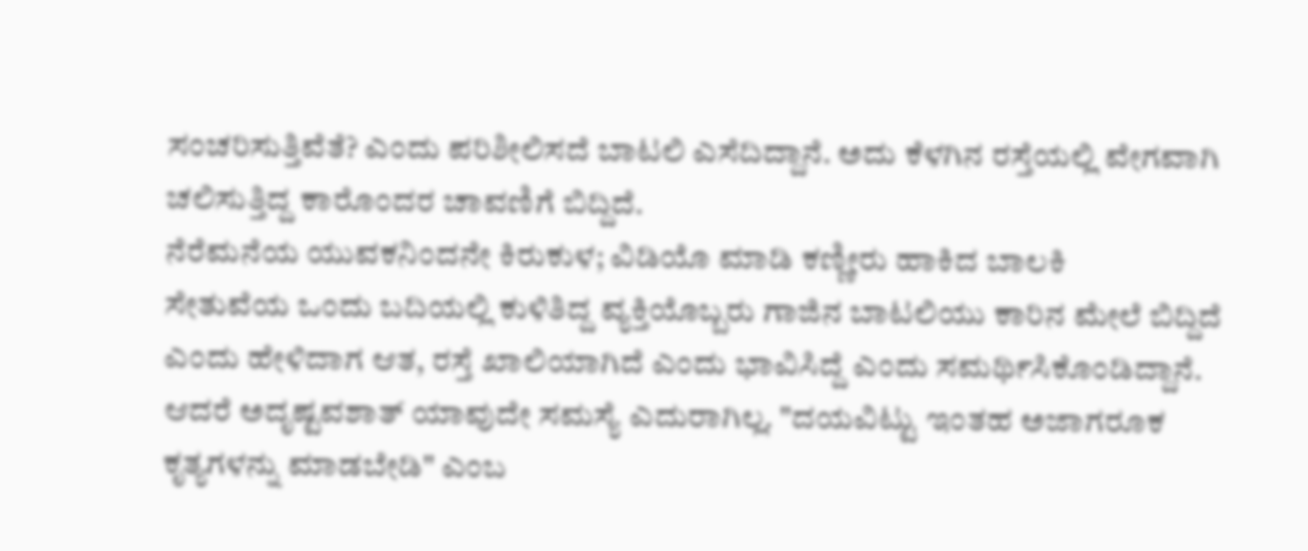ಸಂಚರಿಸುತ್ತಿವೆತೆ? ಎಂದು ಪರಿಶೀಲಿಸದೆ ಬಾಟಲಿ ಎಸೆದಿದ್ದಾನೆ. ಅದು ಕೆಳಗಿನ ರಸ್ತೆಯಲ್ಲಿ ವೇಗವಾಗಿ ಚಲಿಸುತ್ತಿದ್ದ ಕಾರೊಂದರ ಚಾವಣಿಗೆ ಬಿದ್ದಿದೆ.
ನೆರೆಮನೆಯ ಯುವಕನಿಂದನೇ ಕಿರುಕುಳ; ವಿಡಿಯೊ ಮಾಡಿ ಕಣ್ಣೀರು ಹಾಕಿದ ಬಾಲಕಿ
ಸೇತುವೆಯ ಒಂದು ಬದಿಯಲ್ಲಿ ಕುಳಿತಿದ್ದ ವ್ಯಕ್ತಿಯೊಬ್ಬರು ಗಾಜಿನ ಬಾಟಲಿಯು ಕಾರಿನ ಮೇಲೆ ಬಿದ್ದಿದೆ ಎಂದು ಹೇಳಿದಾಗ ಆತ, ರಸ್ತೆ ಖಾಲಿಯಾಗಿದೆ ಎಂದು ಭಾವಿಸಿದ್ದೆ ಎಂದು ಸಮರ್ಥಿಸಿಕೊಂಡಿದ್ದಾನೆ. ಆದರೆ ಅದೃಷ್ಟವಶಾತ್ ಯಾವುದೇ ಸಮಸ್ಯೆ ಎದುರಾಗಿಲ್ಲ. "ದಯವಿಟ್ಟು ಇಂತಹ ಅಜಾಗರೂಕ ಕೃತ್ಯಗಳನ್ನು ಮಾಡಬೇಡಿ" ಎಂಬ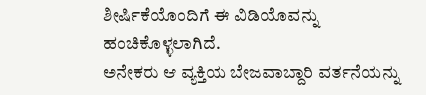ಶೀರ್ಷಿಕೆಯೊಂದಿಗೆ ಈ ವಿಡಿಯೊವನ್ನು ಹಂಚಿಕೊಳ್ಳಲಾಗಿದೆ.
ಅನೇಕರು ಆ ವ್ಯಕ್ತಿಯ ಬೇಜವಾಬ್ದಾರಿ ವರ್ತನೆಯನ್ನು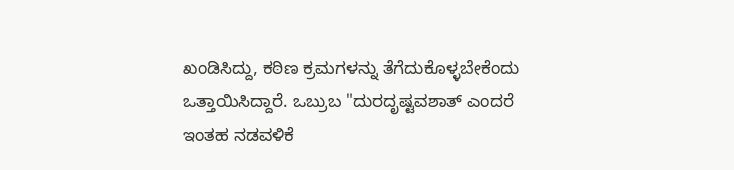ಖಂಡಿಸಿದ್ದು, ಕಠಿಣ ಕ್ರಮಗಳನ್ನು ತೆಗೆದುಕೊಳ್ಳಬೇಕೆಂದು ಒತ್ತಾಯಿಸಿದ್ದಾರೆ. ಒಬ್ರುಬ "ದುರದೃಷ್ಟವಶಾತ್ ಎಂದರೆ ಇಂತಹ ನಡವಳಿಕೆ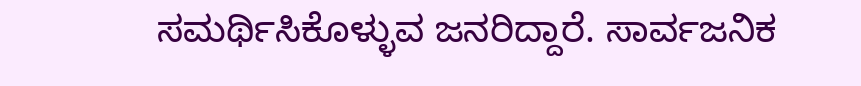ಸಮರ್ಥಿಸಿಕೊಳ್ಳುವ ಜನರಿದ್ದಾರೆ. ಸಾರ್ವಜನಿಕ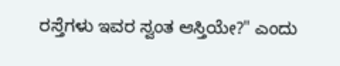ರಸ್ತೆಗಳು ಇವರ ಸ್ವಂತ ಆಸ್ತಿಯೇ?" ಎಂದು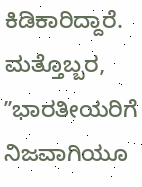ಕಿಡಿಕಾರಿದ್ದಾರೆ. ಮತ್ತೊಬ್ಬರ, ʼʼಭಾರತೀಯರಿಗೆ ನಿಜವಾಗಿಯೂ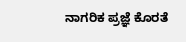ನಾಗರಿಕ ಪ್ರಜ್ಞೆ ಕೊರತೆ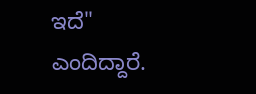ಇದೆ" ಎಂದಿದ್ದಾರೆ.